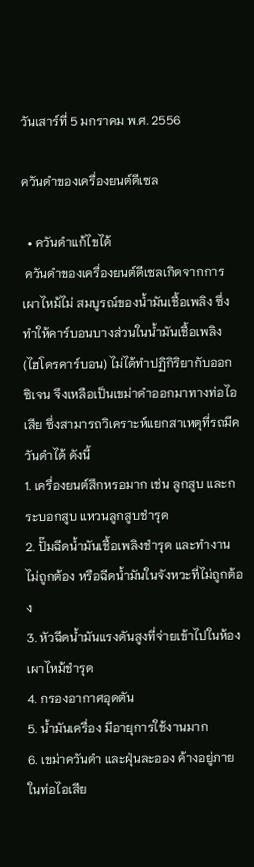วันเสาร์ที่ 5 มกราคม พ.ศ. 2556

ควันดำของเครื่องยนต์ดีเซล

  • ควันดำแก้ไขได้
 ควันดำของเครื่องยนต์ดีเซลเกิดจากการเผาไหม้ไม่ สมบูรณ์ของน้ำมันเชื้อเพลิง ซึ่งทำให้คาร์บอนบางส่วนในน้ำมันเชื้อเพลิง (ไฮโดรคาร์บอน) ไม่ได้ทำปฏิกิริยากับออกซิเจน จึงเหลือเป็นเขม่าดำออกมาทางท่อไอเสีย ซึ่งสามารถวิเคราะห์แยกสาเหตุที่รถมีควันดำได้ ดังนี้
1. เครื่องยนต์สึกหรอมาก เช่น ลูกสูบ และกระบอกสูบ แหวนลูกสูบชำรุด
2. ปั๊มฉีดน้ำมันเชื้อเพลิงชำรุด และทำงานไม่ถูกต้อง หรือฉีดน้ำมันในจังหวะที่ไม่ถูกต้อง
3. หัวฉีดน้ำมันแรงดันสูงที่จ่ายเข้าไปในห้องเผาไหม้ชำรุด
4. กรองอากาศอุดตัน
5. น้ำมันเครื่อง มีอายุการใช้งานมาก
6. เขม่าควันดำ และฝุ่นละออง ค้างอยู่ภายในท่อไอเสีย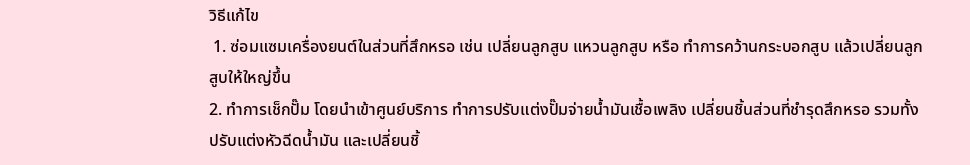วิธีแก้ไข
 1. ซ่อมแซมเครื่องยนต์ในส่วนที่สึกหรอ เช่น เปลี่ยนลูกสูบ แหวนลูกสูบ หรือ ทำการคว้านกระบอกสูบ แล้วเปลี่ยนลูกสูบให้ใหญ่ขึ้น
2. ทำการเช็กปั๊ม โดยนำเข้าศูนย์บริการ ทำการปรับแต่งปั๊มจ่ายน้ำมันเชื้อเพลิง เปลี่ยนชิ้นส่วนที่ชำรุดสึกหรอ รวมทั้งปรับแต่งหัวฉีดน้ำมัน และเปลี่ยนชิ้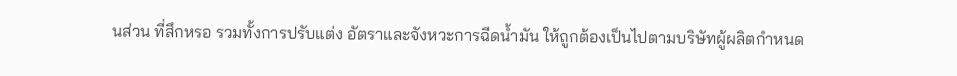นส่วน ที่สึกหรอ รวมทั้งการปรับแต่ง อัตราและจังหวะการฉีดน้ำมัน ให้ถูกต้องเป็นไปตามบริษัทผู้ผลิตกำหนด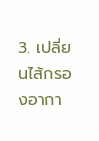3. เปลี่ยนไส้กรองอากา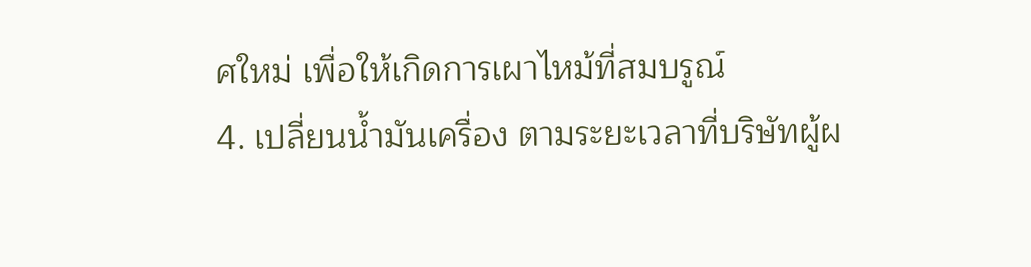ศใหม่ เพื่อให้เกิดการเผาไหม้ที่สมบรูณ์
4. เปลี่ยนน้ำมันเครื่อง ตามระยะเวลาที่บริษัทผู้ผ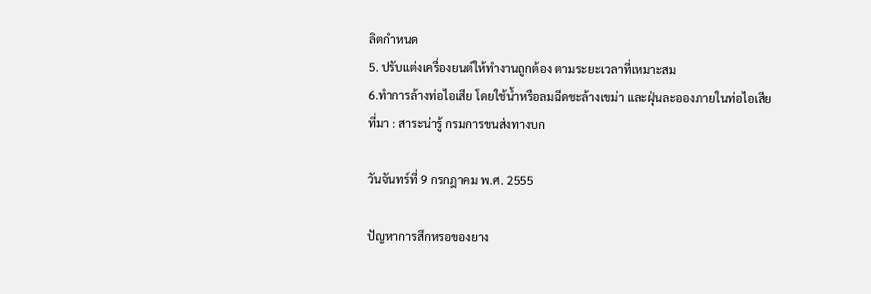ลิตกำหนด
5. ปรับแต่งเครื่องยนต์ให้ทำงานถูกต้อง ตามระยะเวลาที่เหมาะสม
6.ทำการล้างท่อไอเสีย โดยใช้น้ำหรือลมฉีดชะล้างเขม่า และฝุ่นละอองภายในท่อไอเสีย
ที่มา : สาระน่ารู้ กรมการขนส่งทางบก

วันจันทร์ที่ 9 กรกฎาคม พ.ศ. 2555

ปัญหาการสึกหรอของยาง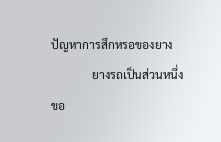ปัญหาการสึกหรอของยาง
              ยางรถเป็นส่วนหนึ่งขอ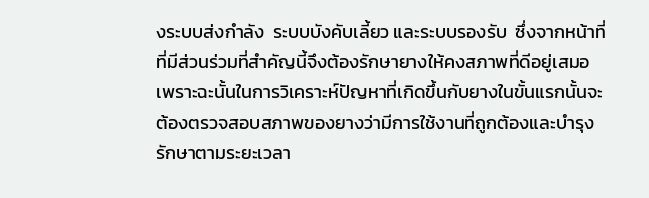งระบบส่งกำลัง  ระบบบังคับเลี้ยว และระบบรองรับ  ซึ่งจากหน้าที่ที่มีส่วนร่วมที่สำคัญนี้จึงต้องรักษายางให้คงสภาพที่ดีอยู่เสมอ  เพราะฉะนั้นในการวิเคราะห์ปัญหาที่เกิดขึ้นกับยางในขั้นแรกนั้นจะต้องตรวจสอบสภาพของยางว่ามีการใช้งานที่ถูกต้องและบำรุงรักษาตามระยะเวลา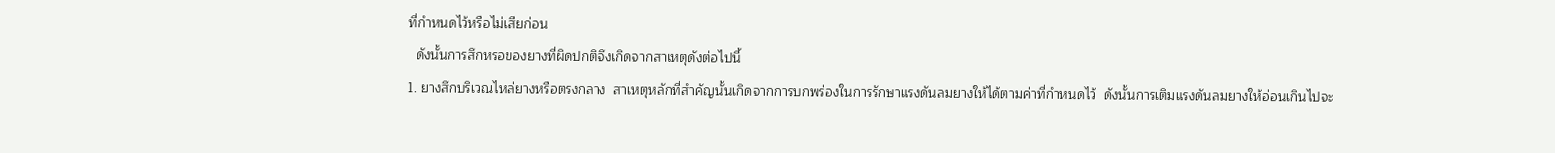ที่กำหนดไว้หรือไม่เสียก่อน
  ดังนั้นการสึกหรอของยางที่ผิดปกติจึงเกิดจากสาเหตุดังต่อไปนี้
1. ยางสึกบริเวณไหล่ยางหรือตรงกลาง  สาเหตุหลักที่สำคัญนั้นเกิดจากการบกพร่องในการรักษาแรงดันลมยางให้ได้ตามค่าที่กำหนดไว้  ดังนั้นการเติมแรงดันลมยางให้อ่อนเกินไปจะ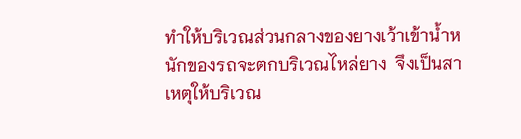ทำให้บริเวณส่วนกลางของยางเว้าเข้าน้ำหนักของรถจะตกบริเวณไหล่ยาง  จึงเป็นสาเหตุให้บริเวณ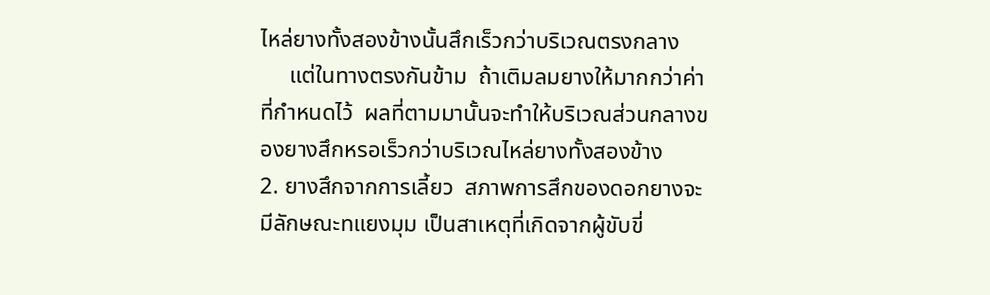ไหล่ยางทั้งสองข้างนั้นสึกเร็วกว่าบริเวณตรงกลาง
     แต่ในทางตรงกันข้าม  ถ้าเติมลมยางให้มากกว่าค่าที่กำหนดไว้  ผลที่ตามมานั้นจะทำให้บริเวณส่วนกลางของยางสึกหรอเร็วกว่าบริเวณไหล่ยางทั้งสองข้าง
2. ยางสึกจากการเลี้ยว  สภาพการสึกของดอกยางจะมีลักษณะทแยงมุม เป็นสาเหตุที่เกิดจากผู้ขับขี่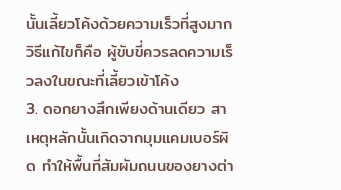นั้นเลี้ยวโค้งด้วยความเร็วที่สูงมาก  วิธีแก้ไขก็คือ ผู้ขับขี่ควรลดความเร็วลงในขณะที่เลี้ยวเข้าโค้ง
3. ดอกยางสึกเพียงด้านเดียว สาเหตุหลักนั้นเกิดจากมุมแคมเบอร์ผิด ทำให้พื้นที่สัมผัมถนนของยางต่า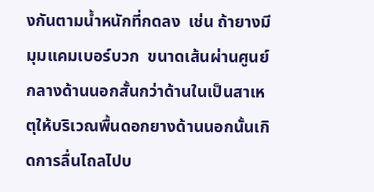งกันตามน้ำหนักที่กดลง  เช่น ถ้ายางมีมุมแคมเบอร์บวก  ขนาดเส้นผ่านศูนย์กลางด้านนอกสั้นกว่าด้านในเป็นสาเหตุให้บริเวณพื้นดอกยางด้านนอกนั้นเกิดการลื่นไถลไปบ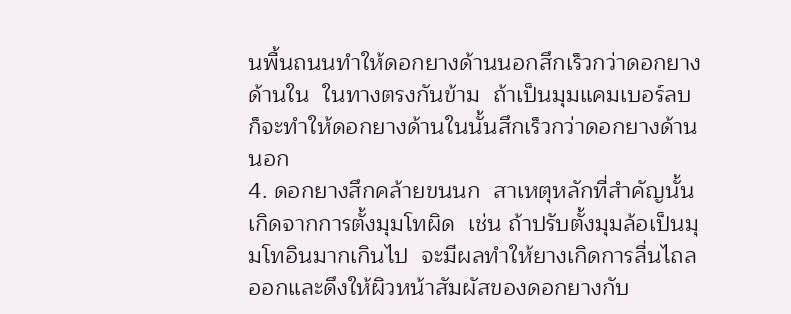นพื้นถนนทำให้ดอกยางด้านนอกสึกเร็วกว่าดอกยางด้านใน  ในทางตรงกันข้าม  ถ้าเป็นมุมแคมเบอร์ลบ  ก็จะทำให้ดอกยางด้านในนั้นสึกเร็วกว่าดอกยางด้านนอก
4. ดอกยางสึกคล้ายขนนก  สาเหตุหลักที่สำคัญนั้นเกิดจากการตั้งมุมโทผิด  เช่น ถ้าปรับตั้งมุมล้อเป็นมุมโทอินมากเกินไป  จะมีผลทำให้ยางเกิดการลื่นไถลออกและดึงให้ผิวหน้าสัมผัสของดอกยางกับ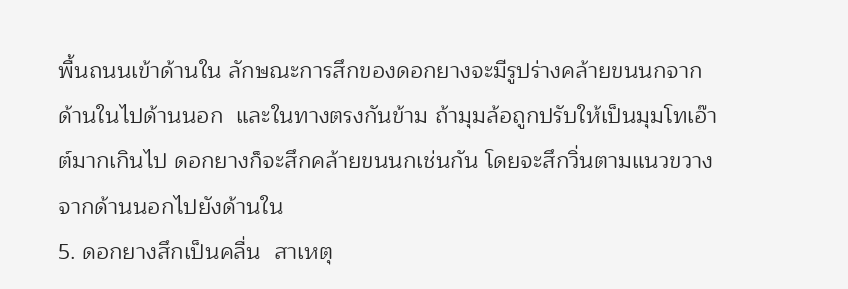พื้นถนนเข้าด้านใน ลักษณะการสึกของดอกยางจะมีรูปร่างคล้ายขนนกจากด้านในไปด้านนอก  และในทางตรงกันข้าม ถ้ามุมล้อถูกปรับให้เป็นมุมโทเอ๊าต์มากเกินไป ดอกยางก็จะสึกคล้ายขนนกเช่นกัน โดยจะสึกวิ่นตามแนวขวางจากด้านนอกไปยังด้านใน
5. ดอกยางสึกเป็นคลื่น  สาเหตุ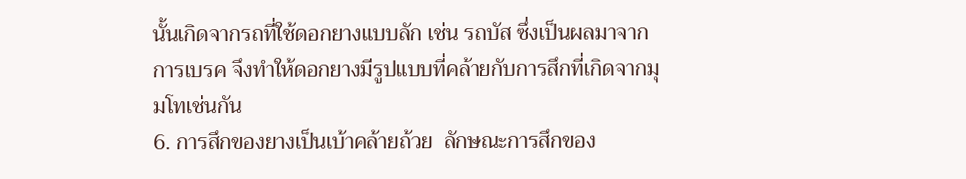นั้นเกิดจากรถที่ใช้ดอกยางแบบลัก เช่น รถบัส ซึ่งเป็นผลมาจากการเบรค จึงทำให้ดอกยางมีรูปแบบที่คล้ายกับการสึกที่เกิดจากมุมโทเช่นกัน
6. การสึกของยางเป็นเบ้าคล้ายถ้วย  ลักษณะการสึกของ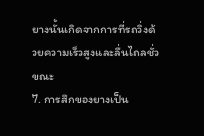ยางนั้นเกิดจากการที่รถวิ่งด้วยความเร็วสูงและลื่นไถลชั่วขณะ
7. การสึกของยางเป็น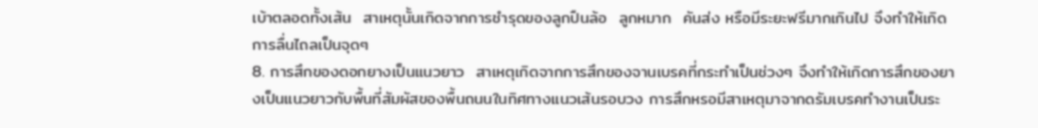เบ้าตลอดทั้งเส้น  สาเหตุนั้นเกิดจากการชำรุดของลูกปืนล้อ  ลูกหมาก  คันส่ง หรือมีระยะฟรีมากเกินไป จึงทำให้เกิดการลื่นไถลเป็นจุดๆ
8. การสึกของดอกยางเป็นแนวยาว  สาเหตุเกิดจากการสึกของจานเบรคที่กระทำเป็นช่วงๆ จึงทำให้เกิดการสึกของยางเป็นแนวยาวกับพื้นที่สัมผัสของพื้นถนนในทิศทางแนวเส้นรอบวง การสึกหรอมีสาเหตุมาจากดรัมเบรคทำงานเป็นระ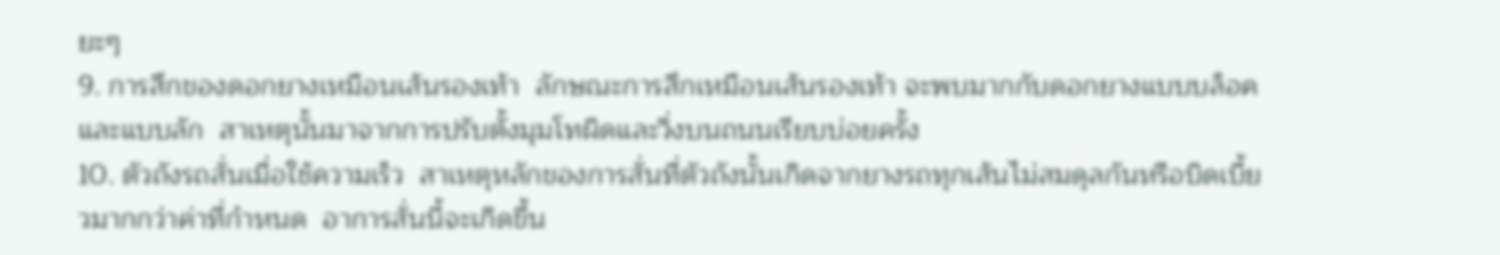ยะๆ
9. การสึกของดอกยางเหมือนเส้นรองเท้า  ลักษณะการสึกเหมือนเส้นรองเท้า จะพบมากกับดอกยางแบบบล็อคและแบบลัก  สาเหตุนั้นมาจากการปรับตั้งมุมโทผิดและวิ่งบนถนนเรียบบ่อยครั้ง
10. ตัวถังรถสั่นเมื่อใช้ความเร็ว  สาเหตุหลักของการสั่นที่ตัวถังนั้นเกิดจากยางรถทุกเส้นไม่สมดุลกันหรือบิดเบี้ยวมากกว่าค่าที่กำหนด  อาการสั่นนี้จะเกิดขึ้น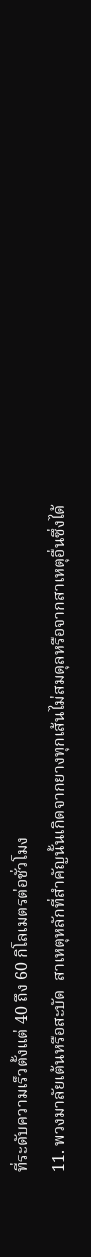ที่ระดับความเร็วตั้งแต่ 40 ถึง 60 กิโลเมตรต่อชั่วโมง
11. พวงมาลัยเต้นหรือสะบัด  สาเหตุหลักที่สำคัญนั้นเกิดจากยางทุกเส้นไม่สมดุลหรือจากสาเหตุอื่นซึ่งได้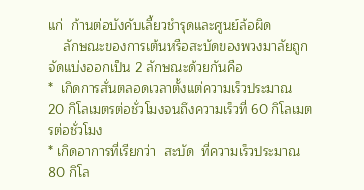แก่  ก้านต่อบังคับเลี้ยวชำรุดและศูนย์ล้อผิด
    ลักษณะของการเต้นหรือสะบัดของพวงมาลัยถูกจัดแบ่งออกเป็น 2 ลักษณะด้วยกันคือ
*  เกิดการสั่นตลอดเวลาตั้งแต่ความเร็วประมาณ  20 กิโลเมตรต่อชั่วโมงจนถึงความเร็วที่ 60 กิโลเมตรต่อชั่วโมง
* เกิดอาการที่เรียกว่า  สะบัด  ที่ความเร็วประมาณ 80 กิโล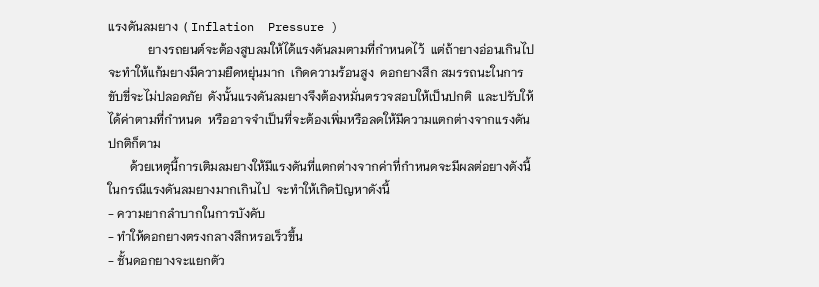แรงดันลมยาง  ( Inflation  Pressure )
             ยางรถยนต์จะต้องสูบลมให้ได้แรงดันลมตามที่กำหนดไว้  แต่ถ้ายางอ่อนเกินไป จะทำให้แก้มยางมีความยืดหยุ่นมาก  เกิดความร้อนสูง  ดอกยางสึก สมรรถนะในการขับขี่จะไม่ปลอดภัย  ดังนั้นแรงดันลมยางจึงต้องหมั่นตรวจสอบให้เป็นปกติ  และปรับให้ได้ค่าตามที่กำหนด  หรืออาจจำเป็นที่จะต้องเพิ่มหรือลดให้มีความแตกต่างจากแรงดันปกติก็ตาม
       ด้วยเหตุนี้การเติมลมยางให้มีแรงดันที่แตกต่างจากค่าที่กำหนดจะมีผลต่อยางดังนี้ ในกรณีแรงดันลมยางมากเกินไป  จะทำให้เกิดปัญหาดังนี้
- ความยากลำบากในการบังคับ
- ทำให้ดอกยางตรงกลางสึกหรอเร็วขึ้น
- ชั้นดอกยางจะแยกตัว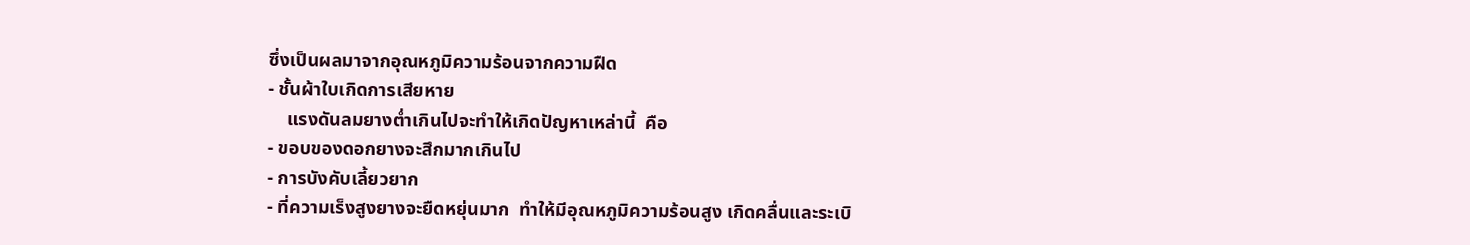ซึ่งเป็นผลมาจากอุณหภูมิความร้อนจากความฝืด
- ชั้นผ้าใบเกิดการเสียหาย
    แรงดันลมยางต่ำเกินไปจะทำให้เกิดปัญหาเหล่านี้  คือ
- ขอบของดอกยางจะสึกมากเกินไป
- การบังคับเลี้ยวยาก
- ที่ความเร็งสูงยางจะยืดหยุ่นมาก  ทำให้มีอุณหภูมิความร้อนสูง เกิดคลื่นและระเบิ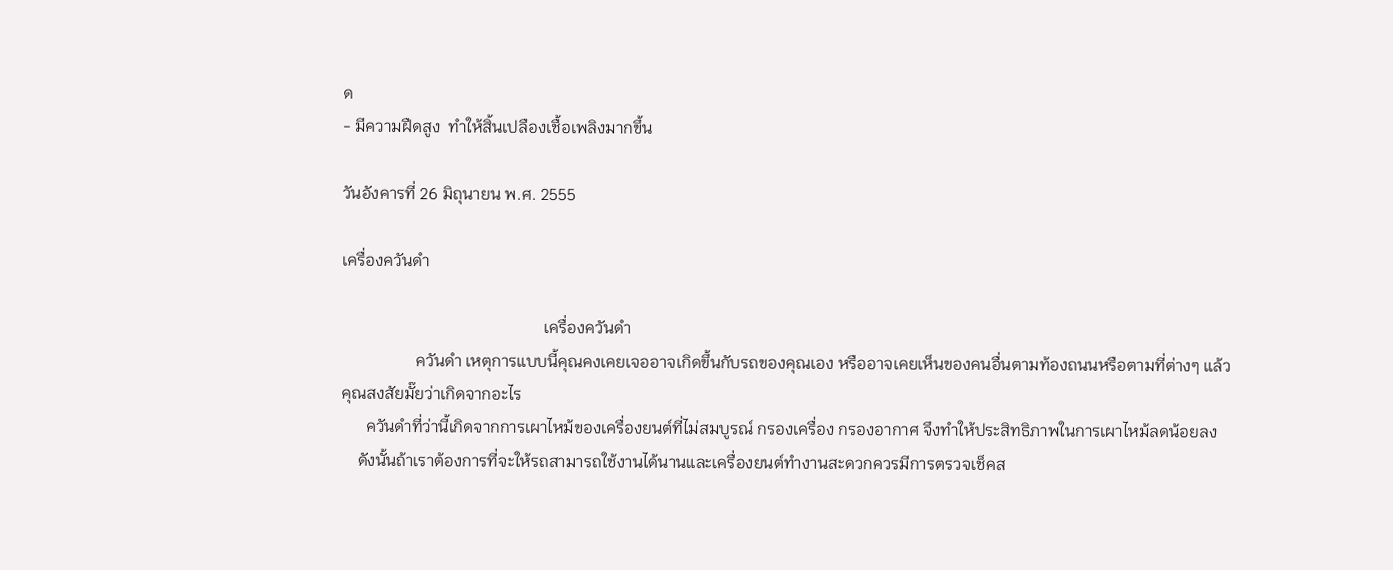ด
- มีความฝืดสูง  ทำให้สิ้นเปลืองเชื้อเพลิงมากขึ้น

วันอังคารที่ 26 มิถุนายน พ.ศ. 2555

เครื่องควันดำ

                                                 เครื่องควันดำ
                  ควันดำ เหตุการแบบนี้คุณคงเคยเจออาจเกิดขึ้นกับรถของคุณเอง หรืออาจเคยเห็นของคนอื่นตามท้องถนนหรือตามที่ต่างๆ แล้วคุณสงสัยมั๊ยว่าเกิดจากอะไร
      ควันดำที่ว่านี้เกิดจากการเผาไหม้ของเครื่องยนต์ที่ไม่สมบูรณ์ กรองเครื่อง กรองอากาศ จึงทำให้ประสิทธิภาพในการเผาไหม้ลดน้อยลง
    ดังนั้นถ้าเราต้องการที่จะให้รถสามารถใช้งานได้นานและเครื่องยนต์ทำงานสะดวกควรมีการตรวจเช็คส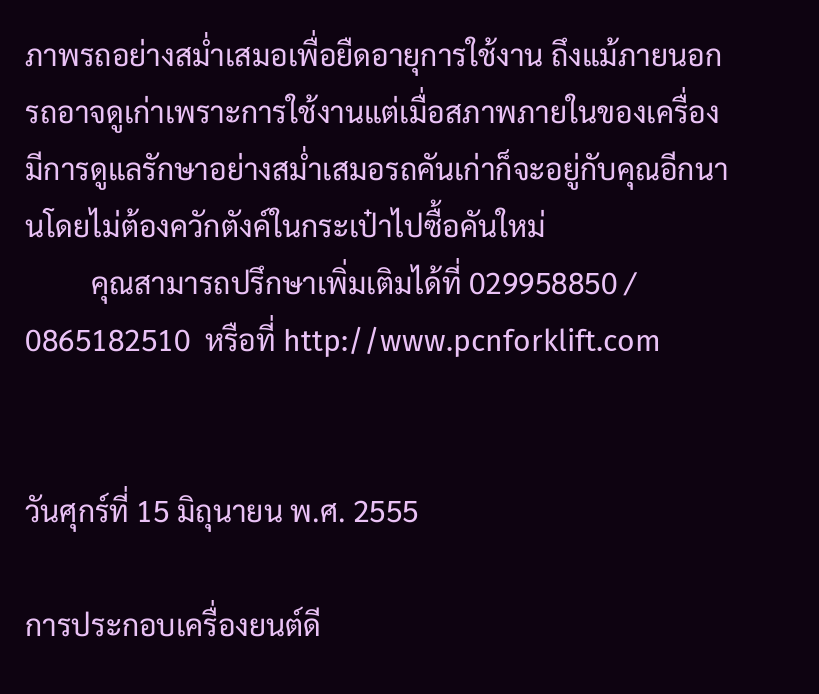ภาพรถอย่างสม่ำเสมอเพื่อยืดอายุการใช้งาน ถึงแม้ภายนอกรถอาจดูเก่าเพราะการใช้งานแต่เมื่อสภาพภายในของเครื่องมีการดูแลรักษาอย่างสม่ำเสมอรถคันเก่าก็จะอยู่กับคุณอีกนานโดยไม่ต้องควักตังค์ในกระเป๋าไปซื้อคันใหม่
         คุณสามารถปรึกษาเพิ่มเติมได้ที่ 029958850 / 0865182510  หรือที่ http://www.pcnforklift.com


วันศุกร์ที่ 15 มิถุนายน พ.ศ. 2555

การประกอบเครื่องยนต์ดี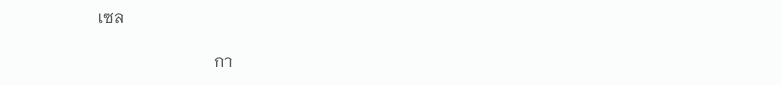เซล

                            กา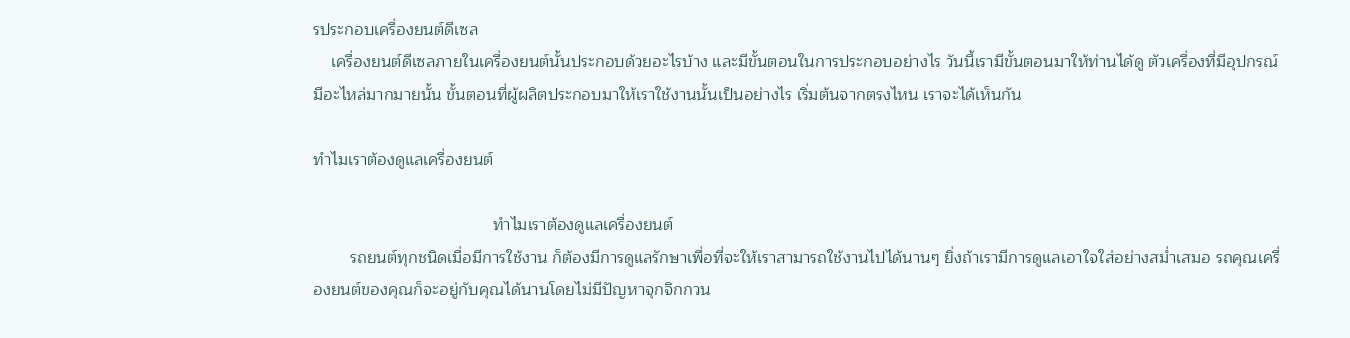รประกอบเครื่องยนต์ดีเซล
    เครื่องยนต์ดีเซลภายในเครื่องยนต์นั้นประกอบด้วยอะไรบ้าง และมีขั้นตอนในการประกอบอย่างไร วันนี้เรามีขั้นตอนมาให้ท่านได้ดู ตัวเครื่องที่มีอุปกรณ์ มีอะไหล่มากมายนั้น ขั้นตอนที่ผู้ผลิตประกอบมาให้เราใช้งานนั้นเป็นอย่างไร เริ่มต้นจากตรงไหน เราจะได้เห็นกัน

ทำไมเราต้องดูแลเครื่องยนต์

                                       ทำไมเราต้องดูแลเครื่องยนต์
        รถยนต์ทุกชนิดเมื่อมีการใช้งาน ก็ต้องมีการดูแลรักษาเพื่อที่จะให้เราสามารถใช้งานไปได้นานๆ ยิ่งถ้าเรามีการดูแลเอาใจใส่อย่างสม่ำเสมอ รถคุณเครื่องยนต์ของคุณก็จะอยู่กับคุณได้นานโดยไม่มีปัญหาจุกจิกกวน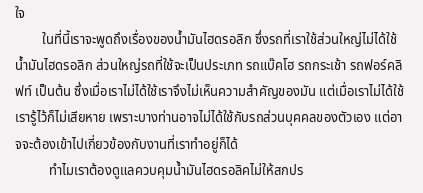ใจ
        ในที่นี้เราจะพูดถึงเรื่องของน้ำมันไฮดรอลิก ซึ่งรถที่เราใช้ส่วนใหญ่ไม่ได้ใช้น้ำมันไฮดรอลิก ส่วนใหญ่รถที่ใช้จะเป็นประเภท รถแบ๊คโฮ รถกระเช้า รถฟอร์คลิฟท์ เป็นต้น ซึ่งเมื่อเราไม่ได้ใช้เราจึงไม่เห็นความสำคัญของมัน แต่เมื่อเราไม่ได้ใช้เรารู้ไว้ก็ไม่เสียหาย เพราะบางท่านอาจไม่ได้ใช้กับรถส่วนบุคคลของตัวเอง แต่อาจจะต้องเข้าไปเกี่ยวข้องกับงานที่เราทำอยู่ก็ได้
          ทำไมเราต้องดูแลควบคุมน้ำมันไฮดรอลิคไม่ให้สกปร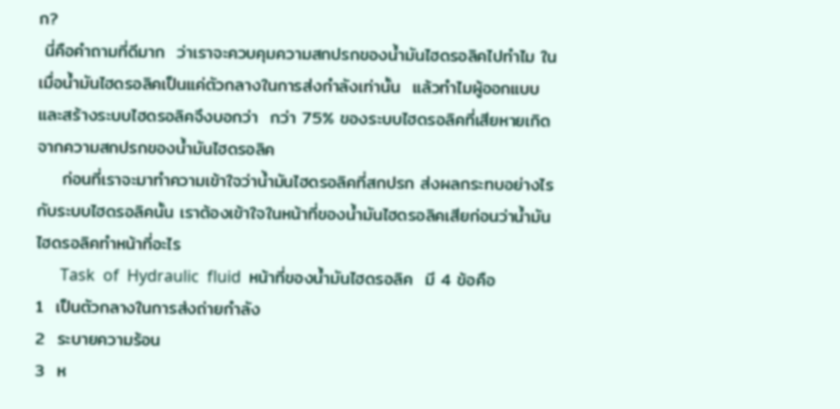ก?
 นี่คือคำถามที่ดีมาก  ว่าเราจะควบคุมความสกปรกของน้ำมันไฮดรอลิคไปทำไม ในเมื่อน้ำมันไฮดรอลิคเป็นแค่ตัวกลางในการส่งกำลังเท่านั้น  แล้วทำไมผู้ออกแบบและสร้างระบบไฮดรอลิคจึงบอกว่า  กว่า 75% ของระบบไฮดรอลิคที่เสียหายเกิดจากความสกปรกของน้ำมันไฮดรอลิค
    ก่อนที่เราจะมาทำความเข้าใจว่าน้ำมันไฮดรอลิคที่สกปรก ส่งผลกระทบอย่างไรกับระบบไฮดรอลิคนั้น เราต้องเข้าใจในหน้าที่ของน้ำมันไฮดรอลิคเสียก่อนว่าน้ำมันไฮดรอลิคทำหน้าที่อะไร
      Task  of  Hydraulic  fluid  หน้าที่ของน้ำมันไฮดรอลิค  มี 4 ข้อคือ
1  เป็นตัวกลางในการส่งถ่ายกำลัง
2  ระบายความร้อน
3  ห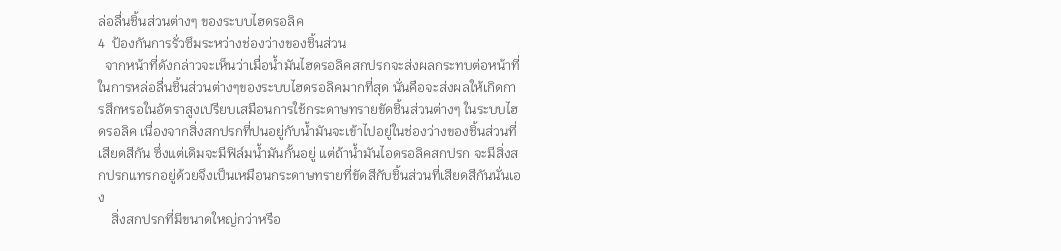ล่อลื่นชิ้นส่วนต่างๆ ของระบบไฮดรอลิค
4  ป้องกันการรั่วซึมระหว่างช่องว่างของชิ้นส่วน
  จากหน้าที่ดังกล่าวจะเห็นว่าเมื่อน้ำมันไฮดรอลิคสกปรกจะส่งผลกระทบต่อหน้าที่ในการหล่อลื่นชิ้นส่วนต่างๆของระบบไฮดรอลิคมากที่สุด นั่นคือจะส่งผลให้เกิดการสึกหรอในอัตราสูงเปรียบเสมือนการใช้กระดาษทรายขัดชิ้นส่วนต่างๆ ในระบบไฮดรอลิค เนื่องจากสิ่งสกปรกที่ปนอยู่กับน้ำมันจะเข้าไปอยู่ในช่องว่างของชิ้นส่วนที่เสียดสีกัน ซึ่งแต่เดิมจะมีฟิล์มน้ำมันกั้นอยู่ แต่ถ้าน้ำมันไอดรอลิคสกปรก จะมีสิ่งสกปรกแทรกอยู่ด้วยจึงเป็นเหมือนกระดาษทรายที่ขัดสีกับชิ้นส่วนที่เสียดสีกันนั่นเอง
    สิ่งสกปรกที่มีขนาดใหญ่กว่าหรือ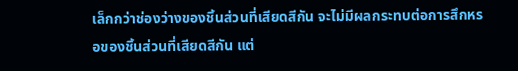เล็กกว่าช่องว่างของชิ้นส่วนที่เสียดสีกัน จะไม่มีผลกระทบต่อการสึกหรอของชิ้นส่วนที่เสียดสีกัน แต่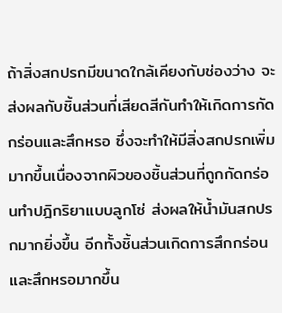ถ้าสิ่งสกปรกมีขนาดใกล้เคียงกับช่องว่าง จะส่งผลกับชิ้นส่วนที่เสียดสีกันทำให้เกิดการกัดกร่อนและสึกหรอ ซึ่งจะทำให้มีสิ่งสกปรกเพิ่มมากขึ้นเนื่องจากผิวของชิ้นส่วนที่ถูกกัดกร่อนทำปฎิกริยาแบบลูกโซ่ ส่งผลให้น้ำมันสกปรกมากยิ่งขึ้น อีกทั้งชิ้นส่วนเกิดการสึกกร่อนและสึกหรอมากขึ้น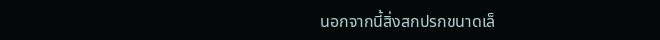นอกจากนี้สิ่งสกปรกขนาดเล็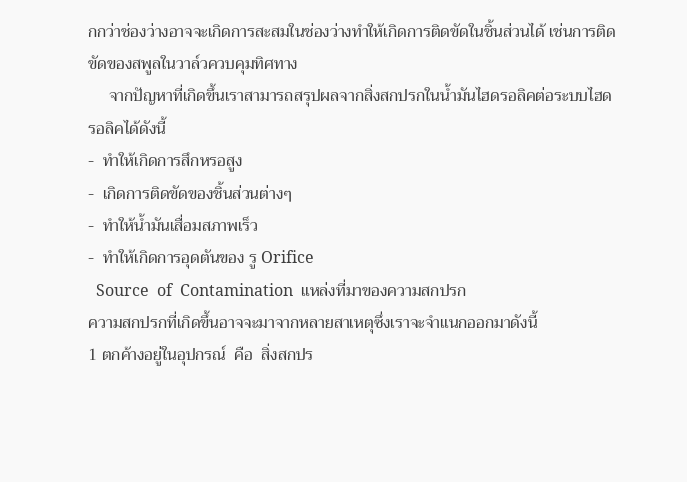กกว่าช่องว่างอาจจะเกิดการสะสมในช่องว่างทำให้เกิดการติดขัดในชิ้นส่วนได้ เช่นการติดขัดของสพูลในวาล์วควบคุมทิศทาง
     จากปัญหาที่เกิดขึ้นเราสามารถสรุปผลจากสิ่งสกปรกในน้ำมันไฮดรอลิคต่อระบบไฮดรอลิคได้ดังนี้
-  ทำให้เกิดการสึกหรอสูง
-  เกิดการติดขัดของชิ้นส่วนต่างๆ
-  ทำให้น้ำมันเสื่อมสภาพเร็ว
-  ทำให้เกิดการอุดตันของ รู Orifice
  Source  of  Contamination  แหล่งที่มาของความสกปรก
ความสกปรกที่เกิดขึ้นอาจจะมาจากหลายสาเหตุซึ่งเราจะจำแนกออกมาดังนี้
1 ตกค้างอยู่ในอุปกรณ์  คือ  สิ่งสกปร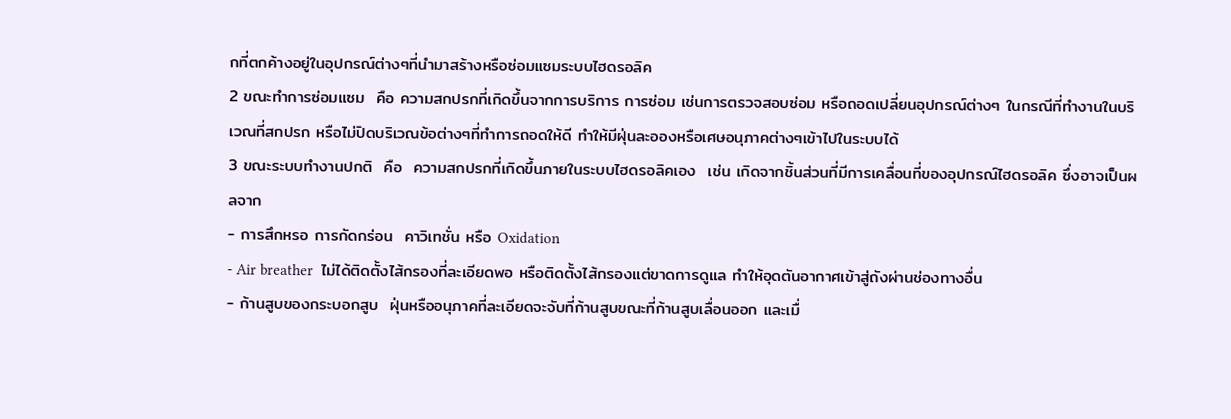กที่ตกค้างอยู่ในอุปกรณ์ต่างๆที่นำมาสร้างหรือซ่อมแซมระบบไฮดรอลิค
2 ขณะทำการซ่อมแซม  คือ ความสกปรกที่เกิดขึ้นจากการบริการ การซ่อม เช่นการตรวจสอบซ่อม หรือถอดเปลี่ยนอุปกรณ์ต่างๆ ในกรณีที่ทำงานในบริเวณที่สกปรก หรือไม่ปิดบริเวณข้อต่างๆที่ทำการถอดให้ดี ทำให้มีฝุ่นละอองหรือเศษอนุภาคต่างๆเข้าไปในระบบได้
3 ขณะระบบทำงานปกติ  คือ  ความสกปรกที่เกิดขึ้นภายในระบบไฮดรอลิคเอง  เช่น เกิดจากชิ้นส่วนที่มีการเคลื่อนที่ของอุปกรณ์ไฮดรอลิค ซึ่งอาจเป็นผลจาก
- การสึกหรอ การกัดกร่อน  คาวิเทชั่น หรือ Oxidation
- Air breather  ไม่ได้ติดตั้งไส้กรองที่ละเอียดพอ หรือติดตั้งไส้กรองแต่ขาดการดูแล ทำให้อุดตันอากาศเข้าสู่ถังผ่านช่องทางอื่น
- ก้านสูบของกระบอกสูบ  ฝุ่นหรืออนุภาคที่ละเอียดจะจับที่ก้านสูบขณะที่ก้านสูบเลื่อนออก และเมื่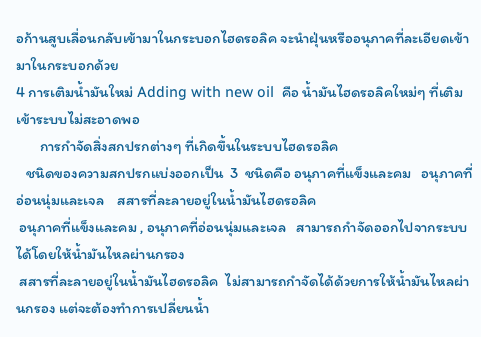อก้านสูบเลื่อนกลับเข้ามาในกระบอกไฮดรอลิค จะนำฝุ่นหรืออนุภาคที่ละเอียดเข้ามาในกระบอกด้วย
4 การเติมน้ำมันใหม่ Adding with new oil  คือ น้ำมันไฮดรอลิคใหม่ๆ ที่เติมเข้าระบบไม่สะอาดพอ
       การกำจัดสิ่งสกปรกต่างๆ ที่เกิดขึ้นในระบบไฮดรอลิค
   ชนิดของความสกปรกแบ่งออกเป็น  3  ชนิดคือ อนุภาคที่แข็งและคม   อนุภาคที่อ่อนนุ่มและเจล    สสารที่ละลายอยู่ในน้ำมันไฮดรอลิค
 อนุภาคที่แข็งและคม , อนุภาคที่อ่อนนุ่มและเจล   สามารถกำจัดออกไปจากระบบได้โดยให้น้ำมันไหลผ่านกรอง
 สสารที่ละลายอยู่ในน้ำมันไฮดรอลิค  ไม่สามารถกำจัดได้ด้วยการให้น้ำมันไหลผ่านกรอง แต่จะต้องทำการเปลี่ยนน้ำ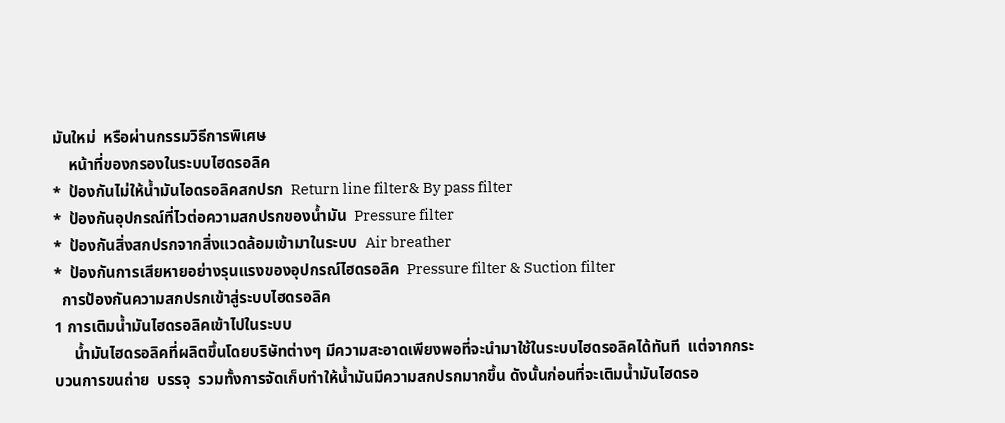มันใหม่  หรือผ่านกรรมวิธีการพิเศษ
    หน้าที่ของกรองในระบบไฮดรอลิค
*  ป้องกันไม่ให้น้ำมันไอดรอลิคสกปรก  Return line filter& By pass filter
*  ป้องกันอุปกรณ์ที่ไวต่อความสกปรกของน้ำมัน  Pressure filter
*  ป้องกันสิ่งสกปรกจากสิ่งแวดล้อมเข้ามาในระบบ  Air breather
*  ป้องกันการเสียหายอย่างรุนแรงของอุปกรณ์ไฮดรอลิค  Pressure filter & Suction filter
  การป้องกันความสกปรกเข้าสู่ระบบไฮดรอลิค
1 การเติมน้ำมันไฮดรอลิคเข้าไปในระบบ
     น้ำมันไฮดรอลิคที่ผลิตขึ้นโดยบริษัทต่างๆ มีความสะอาดเพียงพอที่จะนำมาใช้ในระบบไฮดรอลิคได้ทันที  แต่จากกระบวนการขนถ่าย  บรรจุ  รวมทั้งการจัดเก็บทำให้น้ำมันมีความสกปรกมากขึ้น ดังนั้นก่อนที่จะเติมน้ำมันไฮดรอ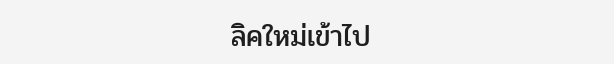ลิคใหม่เข้าไป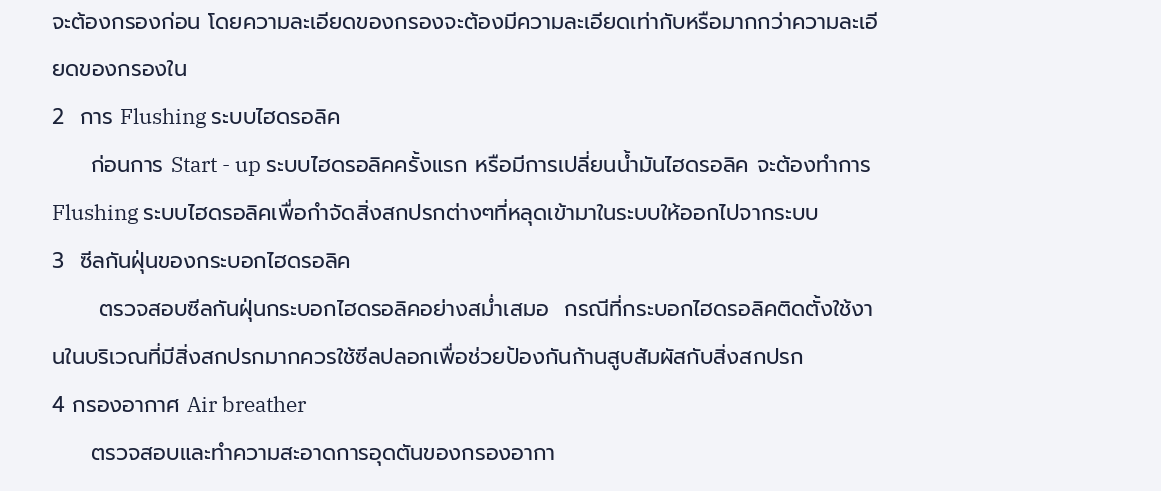จะต้องกรองก่อน โดยความละเอียดของกรองจะต้องมีความละเอียดเท่ากับหรือมากกว่าความละเอียดของกรองใน
2  การ Flushing ระบบไฮดรอลิค
     ก่อนการ Start - up ระบบไฮดรอลิคครั้งแรก หรือมีการเปลี่ยนน้ำมันไฮดรอลิค จะต้องทำการ Flushing ระบบไฮดรอลิคเพื่อกำจัดสิ่งสกปรกต่างๆที่หลุดเข้ามาในระบบให้ออกไปจากระบบ
3  ซีลกันฝุ่นของกระบอกไฮดรอลิค
      ตรวจสอบซีลกันฝุ่นกระบอกไฮดรอลิคอย่างสม่ำเสมอ  กรณีที่กระบอกไฮดรอลิคติดตั้งใช้งานในบริเวณที่มีสิ่งสกปรกมากควรใช้ซีลปลอกเพื่อช่วยป้องกันก้านสูบสัมผัสกับสิ่งสกปรก
4 กรองอากาศ Air breather
     ตรวจสอบและทำความสะอาดการอุดตันของกรองอากา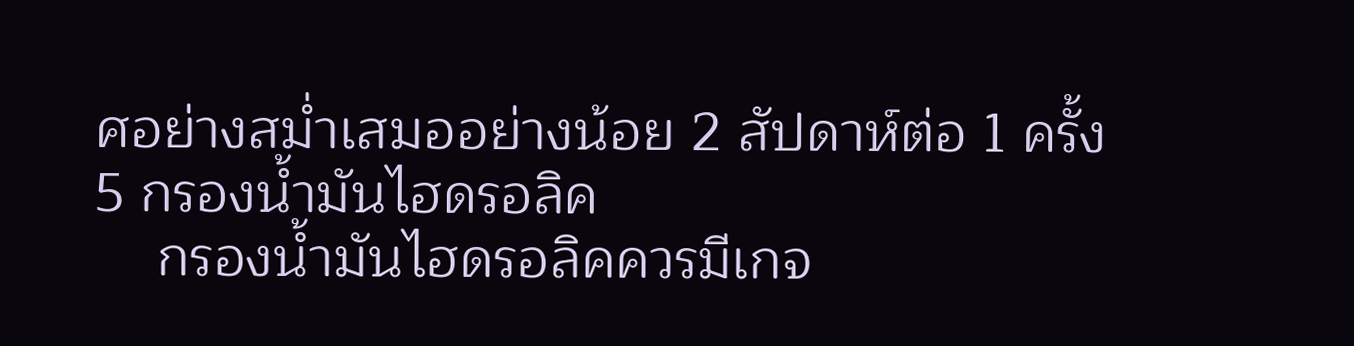ศอย่างสม่ำเสมออย่างน้อย 2 สัปดาห์ต่อ 1 ครั้ง
5 กรองน้ำมันไฮดรอลิค
    กรองน้ำมันไฮดรอลิคควรมีเกจ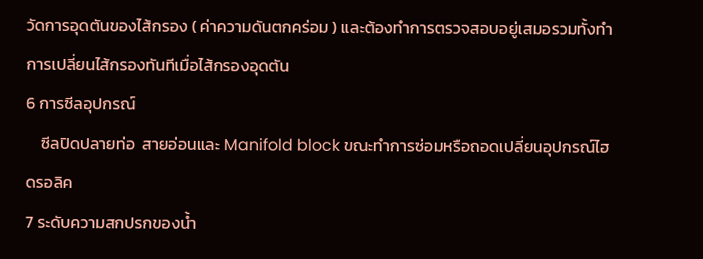วัดการอุดตันของไส้กรอง ( ค่าความดันตกคร่อม ) และต้องทำการตรวจสอบอยู่เสมอรวมทั้งทำการเปลี่ยนไส้กรองทันทีเมื่อไส้กรองอุดตัน
6 การซีลอุปกรณ์
    ซีลปิดปลายท่อ  สายอ่อนและ Manifold block ขณะทำการซ่อมหรือถอดเปลี่ยนอุปกรณ์ไฮดรอลิค
7 ระดับความสกปรกของน้ำ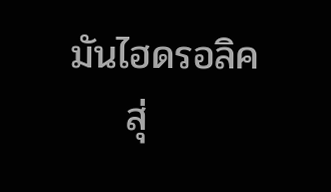มันไฮดรอลิค
    สุ่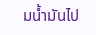มน้ำมันไป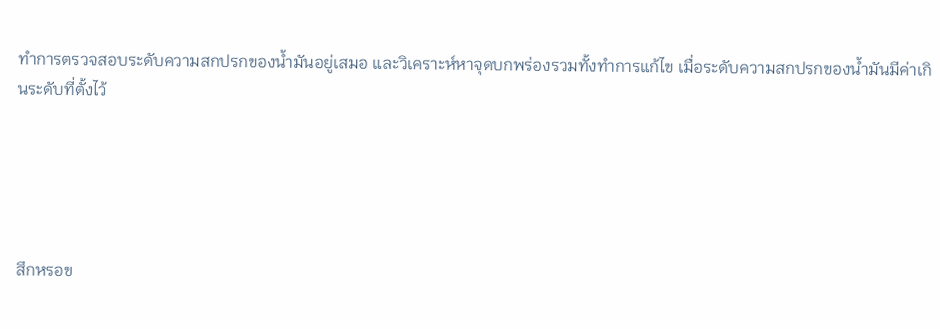ทำการตรวจสอบระดับความสกปรกของน้ำมันอยู่เสมอ และวิเคราะห์หาจุดบกพร่องรวมทั้งทำการแก้ไข เมื่อระดับความสกปรกของน้ำมันมีค่าเกินระดับที่ตั้งไว้





สึกหรอข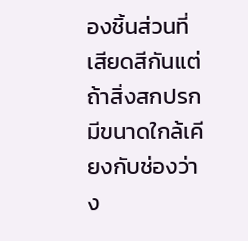องชิ้นส่วนที่เสียดสีกันแต่ถ้าสิ่งสกปรกมีขนาดใกล้เคียงกับช่องว่าง